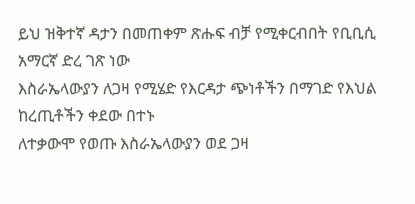ይህ ዝቅተኛ ዳታን በመጠቀም ጽሑፍ ብቻ የሚቀርብበት የቢቢሲ አማርኛ ድረ ገጽ ነው
እስራኤላውያን ለጋዛ የሚሄድ የእርዳታ ጭነቶችን በማገድ የእህል ከረጢቶችን ቀደው በተኑ
ለተቃውሞ የወጡ እስራኤላውያን ወደ ጋዛ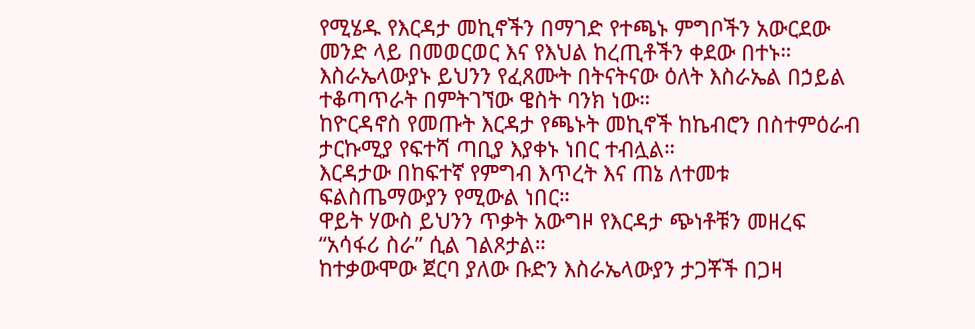የሚሄዱ የእርዳታ መኪኖችን በማገድ የተጫኑ ምግቦችን አውርደው መንድ ላይ በመወርወር እና የእህል ከረጢቶችን ቀደው በተኑ።
እስራኤላውያኑ ይህንን የፈጸሙት በትናትናው ዕለት እስራኤል በኃይል ተቆጣጥራት በምትገኘው ዌስት ባንክ ነው።
ከዮርዳኖስ የመጡት እርዳታ የጫኑት መኪኖች ከኬብሮን በስተምዕራብ ታርኩሚያ የፍተሻ ጣቢያ እያቀኑ ነበር ተብሏል።
እርዳታው በከፍተኛ የምግብ እጥረት እና ጠኔ ለተመቱ ፍልስጤማውያን የሚውል ነበር።
ዋይት ሃውስ ይህንን ጥቃት አውግዞ የእርዳታ ጭነቶቹን መዘረፍ “አሳፋሪ ስራ” ሲል ገልጾታል።
ከተቃውሞው ጀርባ ያለው ቡድን እስራኤላውያን ታጋቾች በጋዛ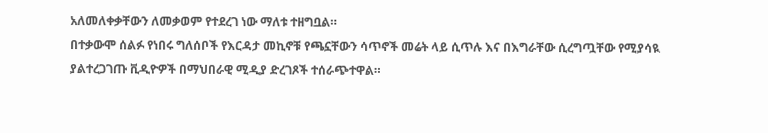አለመለቀቃቸውን ለመቃወም የተደረገ ነው ማለቱ ተዘግቧል።
በተቃውሞ ሰልፉ የነበሩ ግለሰቦች የእርዳታ መኪኖቹ የጫኗቸውን ሳጥኖች መሬት ላይ ሲጥሉ እና በእግራቸው ሲረግጧቸው የሚያሳዪ ያልተረጋገጡ ቪዲዮዎች በማህበራዊ ሚዲያ ድረገጾች ተሰራጭተዋል።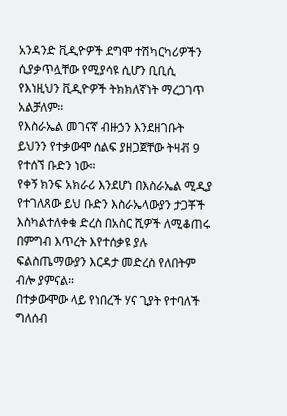አንዳንድ ቪዲዮዎች ደግሞ ተሽካርካሪዎችን ሲያቃጥሏቸው የሚያሳዩ ሲሆን ቢቢሲ የእነዚህን ቪዲዮዎች ትክክለኛነት ማረጋገጥ አልቻለም።
የእስራኤል መገናኛ ብዙኃን እንደዘገቡት ይህንን የተቃውሞ ሰልፍ ያዘጋጀቸው ትዛቭ 9 የተሰኘ ቡድን ነው።
የቀኝ ክንፍ አክራሪ እንደሆነ በእስራኤል ሚዲያ የተገለጸው ይህ ቡድን እስራኤላውያን ታጋቾች እስካልተለቀቁ ድረስ በአስር ሺዎች ለሚቆጠሩ በምግብ እጥረት እየተሰቃዩ ያሉ ፍልስጤማውያን እርዳታ መድረስ የለበትም ብሎ ያምናል።
በተቃውሞው ላይ የነበረች ሃና ጊያት የተባለች ግለሰብ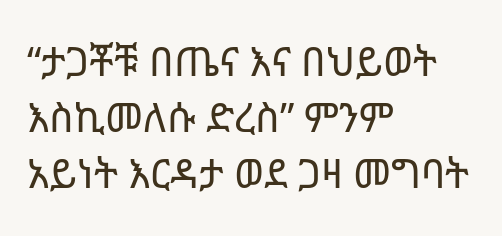“ታጋቾቹ በጤና እና በህይወት እስኪመለሱ ድረስ” ምንም አይነት እርዳታ ወደ ጋዛ መግባት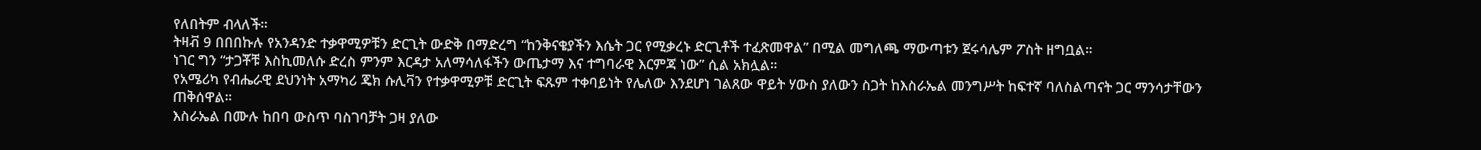የለበትም ብላለች።
ትዛቭ 9 በበበኩሉ የአንዳንድ ተቃዋሚዎቹን ድርጊት ውድቅ በማድረግ “ከንቅናቄያችን እሴት ጋር የሚቃረኑ ድርጊቶች ተፈጽመዋል” በሚል መግለጫ ማውጣቱን ጀሩሳሌም ፖስት ዘግቧል።
ነገር ግን “ታጋቾቹ እስኪመለሱ ድረስ ምንም እርዳታ አለማሳለፋችን ውጤታማ እና ተግባራዊ እርምጃ ነው” ሲል አክሏል።
የአሜሪካ የብሔራዊ ደህንነት አማካሪ ጄክ ሱሊቫን የተቃዋሚዎቹ ድርጊት ፍጹም ተቀባይነት የሌለው እንደሆነ ገልጸው ዋይት ሃውስ ያለውን ስጋት ከእስራኤል መንግሥት ከፍተኛ ባለስልጣናት ጋር ማንሳታቸውን ጠቅሰዋል።
እስራኤል በሙሉ ከበባ ውስጥ ባስገባቻት ጋዛ ያለው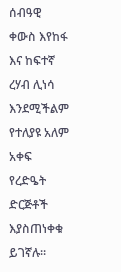ሰብዓዊ ቀውስ እየከፋ እና ከፍተኛ ረሃብ ሊነሳ እንደሚችልም የተለያዩ አለም አቀፍ የረድዔት ድርጅቶች እያስጠነቀቁ ይገኛሉ።